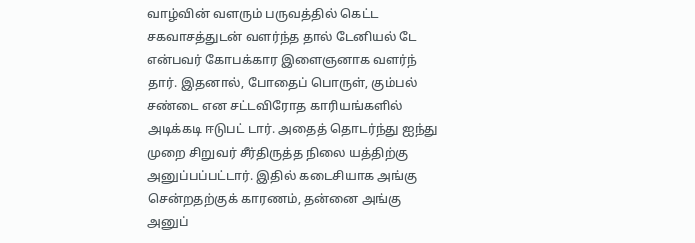வாழ்வின் வளரும் பருவத்தில் கெட்ட சகவாசத்துடன் வளர்ந்த தால் டேனியல் டே என்பவர் கோபக்கார இளைஞனாக வளர்ந் தார். இதனால், போதைப் பொருள், கும்பல் சண்டை என சட்டவிரோத காரியங்களில் அடிக்கடி ஈடுபட் டார். அதைத் தொடர்ந்து ஐந்து முறை சிறுவர் சீர்திருத்த நிலை யத்திற்கு அனுப்பப்பட்டார். இதில் கடைசியாக அங்கு சென்றதற்குக் காரணம், தன்னை அங்கு அனுப்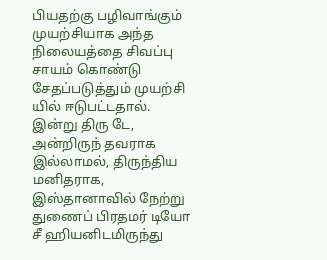பியதற்கு பழிவாங்கும் முயற்சியாக அந்த நிலையத்தை சிவப்பு சாயம் கொண்டு சேதப்படுத்தும் முயற்சி யில் ஈடுபட்டதால். இன்று திரு டே, அன்றிருந் தவராக இல்லாமல், திருந்திய மனிதராக, இஸ்தானாவில் நேற்று துணைப் பிரதமர் டியோ சீ ஹியனிடமிருந்து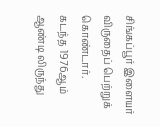சிங்கப்பூர் இளையர் விருதைப் பெற்றுக் கொண்டார்.
கடந்த 1976ஆம் ஆண்டி லிருந்து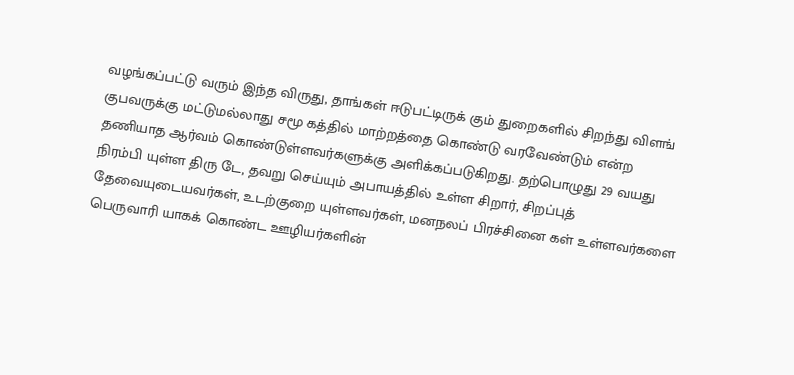வழங்கப்பட்டு வரும் இந்த விருது, தாங்கள் ஈடுபட்டிருக் கும் துறைகளில் சிறந்து விளங் குபவருக்கு மட்டுமல்லாது சமூ கத்தில் மாற்றத்தை கொண்டு வரவேண்டும் என்ற தணியாத ஆர்வம் கொண்டுள்ளவர்களுக்கு அளிக்கப்படுகிறது. தற்பொழுது 29 வயது நிரம்பி யுள்ள திரு டே, தவறு செய்யும் அபாயத்தில் உள்ள சிறார், சிறப்புத் தேவையுடையவர்கள், உடற்குறை யுள்ளவர்கள், மனநலப் பிரச்சினை கள் உள்ளவர்களை பெருவாரி யாகக் கொண்ட ஊழியர்களின்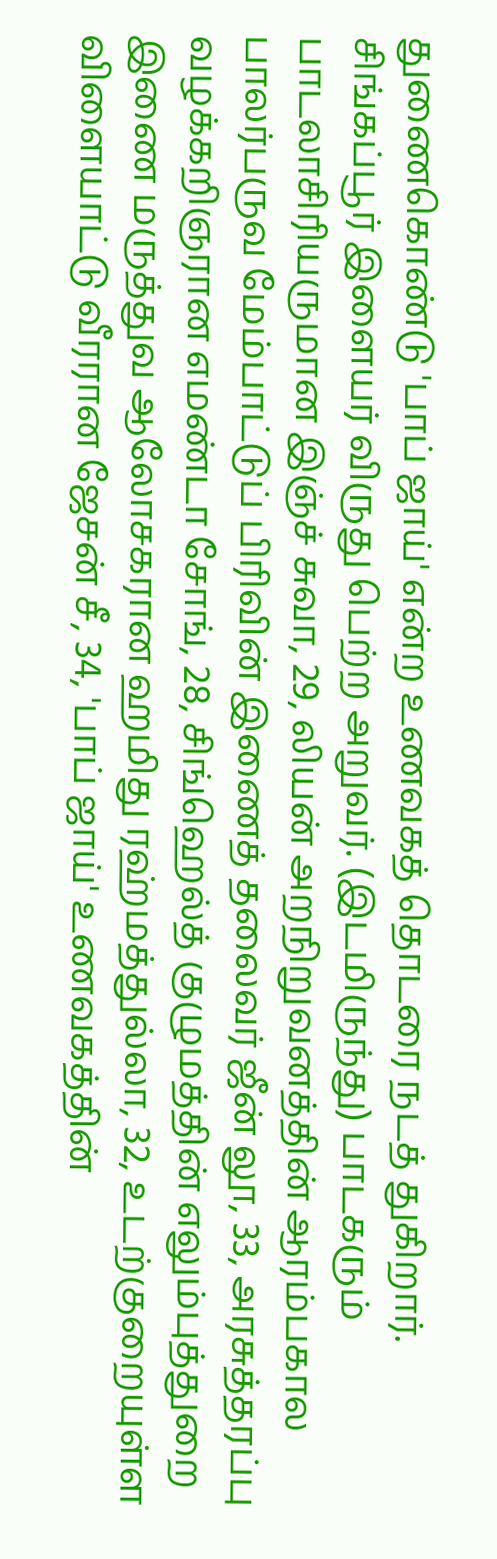துணைகொண்டு 'பாப் ஜாய்' என்ற உணவகத் தொடரை நடத் துகிறார்.
சிங்கப்பூர் இளையர் விருது பெற்ற அறுவர். (இடமிருந்து) பாடகரும் பாடலாசிரியருமான இஞ்ச் சுவா, 29, லியன் அறநிறுவனத்தின் ஆரம்பகால பாலர்பருவ மேம்பாட்டுப் பிரிவின் இணைத் தலைவர் ஜீன் லூ, 33, அரசுத்தரப்பு வழக்கறிஞரான எமண்டா சோங், 28, சிங்ஹெல்த் குழுமத்தின் எலும்புத்துறை இணை மருத்துவ ஆலோசகரான ஹமிது ரஹ்மத்துல்லா, 32, உடற்குறையுள்ள விளையாட்டு வீரரான ஜேசன் சீ, 34, 'பாப் ஜாய்' உணவகத்தின்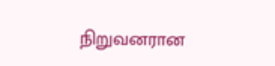நிறுவனரான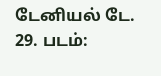டேனியல் டே. 29. படம்: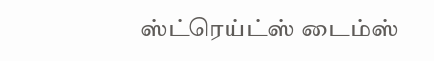ஸ்ட்ரெய்ட்ஸ் டைம்ஸ்